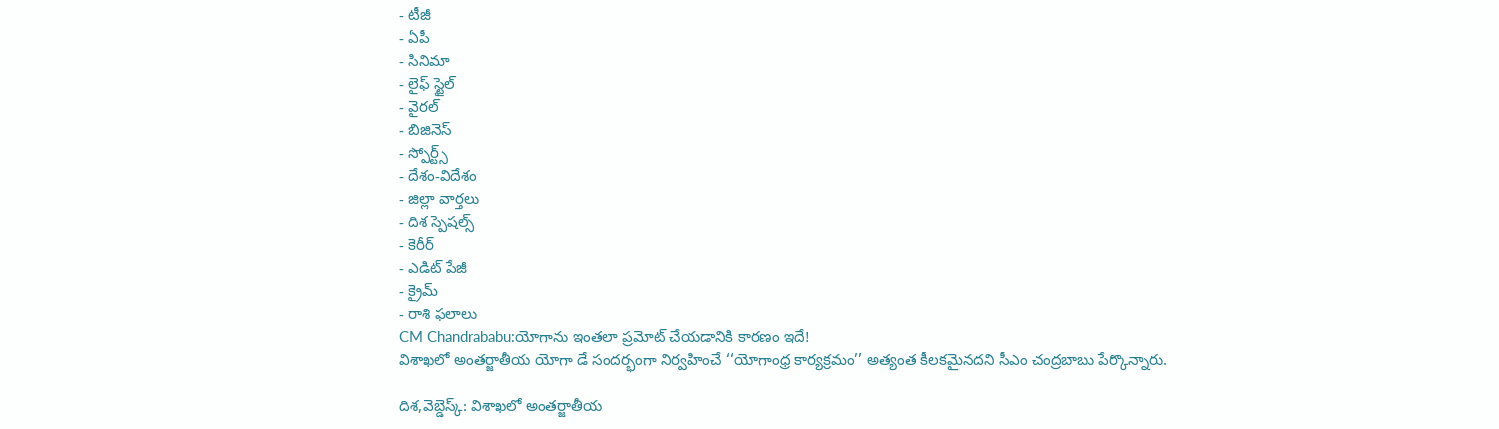- టీజీ
- ఏపీ
- సినిమా
- లైఫ్ స్టైల్
- వైరల్
- బిజినెస్
- స్పోర్ట్స్
- దేశం-విదేశం
- జిల్లా వార్తలు
- దిశ స్పెషల్స్
- కెరీర్
- ఎడిట్ పేజీ
- క్రైమ్
- రాశి ఫలాలు
CM Chandrababu:యోగాను ఇంతలా ప్రమోట్ చేయడానికి కారణం ఇదే!
విశాఖలో అంతర్జాతీయ యోగా డే సందర్భంగా నిర్వహించే ‘‘యోగాంధ్ర కార్యక్రమం’’ అత్యంత కీలకమైనదని సీఎం చంద్రబాబు పేర్కొన్నారు.

దిశ,వెబ్డెస్క్: విశాఖలో అంతర్జాతీయ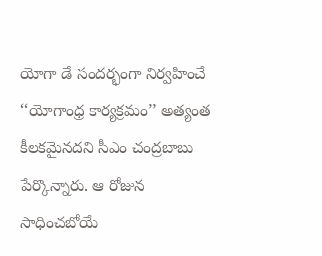యోగా డే సందర్భంగా నిర్వహించే ‘‘యోగాంధ్ర కార్యక్రమం’’ అత్యంత కీలకమైనదని సీఎం చంద్రబాబు పేర్కొన్నారు. ఆ రోజున సాధించబోయే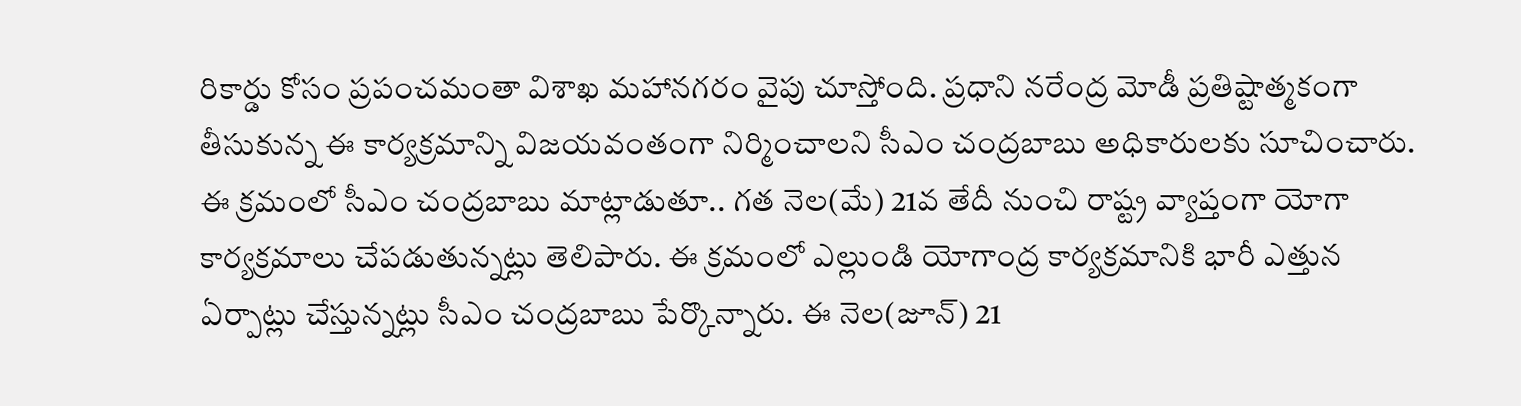రికార్డు కోసం ప్రపంచమంతా విశాఖ మహానగరం వైపు చూస్తోంది. ప్రధాని నరేంద్ర మోడీ ప్రతిష్టాత్మకంగా తీసుకున్న ఈ కార్యక్రమాన్ని విజయవంతంగా నిర్మించాలని సీఎం చంద్రబాబు అధికారులకు సూచించారు.
ఈ క్రమంలో సీఎం చంద్రబాబు మాట్లాడుతూ.. గత నెల(మే) 21వ తేదీ నుంచి రాష్ట్ర వ్యాప్తంగా యోగా కార్యక్రమాలు చేపడుతున్నట్లు తెలిపారు. ఈ క్రమంలో ఎల్లుండి యోగాంద్ర కార్యక్రమానికి భారీ ఎత్తున ఏర్పాట్లు చేస్తున్నట్లు సీఎం చంద్రబాబు పేర్కొన్నారు. ఈ నెల(జూన్) 21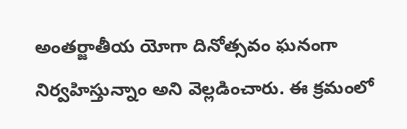అంతర్జాతీయ యోగా దినోత్సవం ఘనంగా నిర్వహిస్తున్నాం అని వెల్లడించారు. ఈ క్రమంలో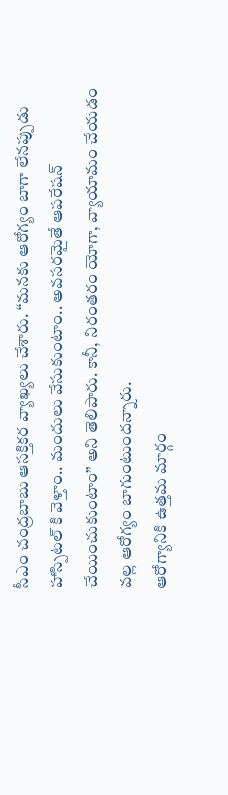సీఎం చంద్రబాబు ఆసక్తికర వ్యాఖ్యలు చేశారు. ‘‘మనకు ఆరోగ్యం బాగా లేనప్పుడు హాస్పిటల్ కి వెళ్తాం.. మందులు వేసుకుంటాం.. అవసరమైతే ఆపరేషన్ చేయించుకుంటాం’’ అని తెలిపారు. కానీ, నిరంతరం యోగా, వ్యాయామం చేయడం వల్ల ఆరోగ్యం బాగుంటుందన్నారు.
ఆరోగ్యానికి ఉత్తమ మార్గం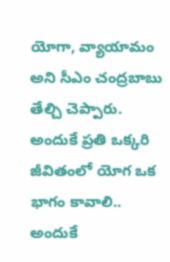యోగా, వ్యాయామం అని సీఎం చంద్రబాబు తేల్చి చెప్పారు. అందుకే ప్రతి ఒక్కరి జీవితంలో యోగ ఒక భాగం కావాలి.. అందుకే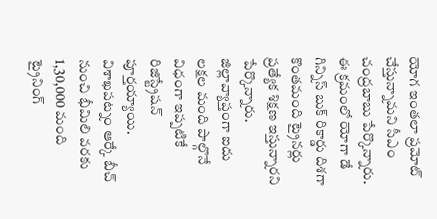యోగ ఇంతలా ప్రమోట్ చేస్తున్నామని సీఎం చంద్రబాబు పేర్కొన్నారు. ఈ క్రమంలో యోగా డే గిన్నిస్ బుక్ రికార్డు దిశగా కొంతమంది ట్రైనర్లు ప్రత్యేక శిక్షణ ఇస్తున్నారని పేర్కొన్నారు. జిల్లావ్యాప్తంగా ఐదు లక్షల మంది పాల్గొనే విధంగా ఇప్పటికే రిజిస్ట్రేషన్ పూర్తయ్యాయి. విశాఖపట్నం ఆర్కే బీచ్ నుంచి భీమిలి వరకు 1,30,000 మంది ట్రైనింగ్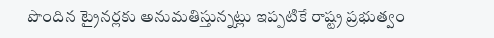పొందిన ట్రైనర్లకు అనుమతిస్తున్నట్లు ఇప్పటికే రాష్ట్ర ప్రభుత్వం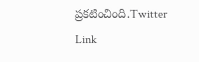ప్రకటించింది.Twitter Link